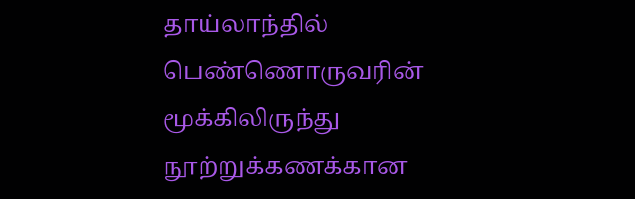தாய்லாந்தில் பெண்ணொருவரின் மூக்கிலிருந்து நூற்றுக்கணக்கான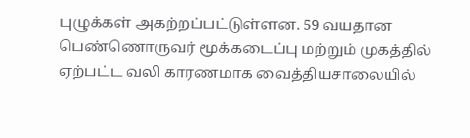புழுக்கள் அகற்றப்பட்டுள்ளன. 59 வயதான பெண்ணொருவர் மூக்கடைப்பு மற்றும் முகத்தில் ஏற்பட்ட வலி காரணமாக வைத்தியசாலையில்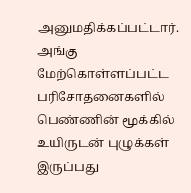அனுமதிக்கப்பட்டார்.
அங்கு மேற்கொள்ளப்பட்ட பரிசோதனைகளில் பெண்ணின் மூக்கில் உயிருடன் புழுக்கள் இருப்பது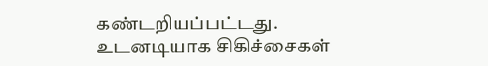கண்டறியப்பட்டது. உடனடியாக சிகிச்சைகள்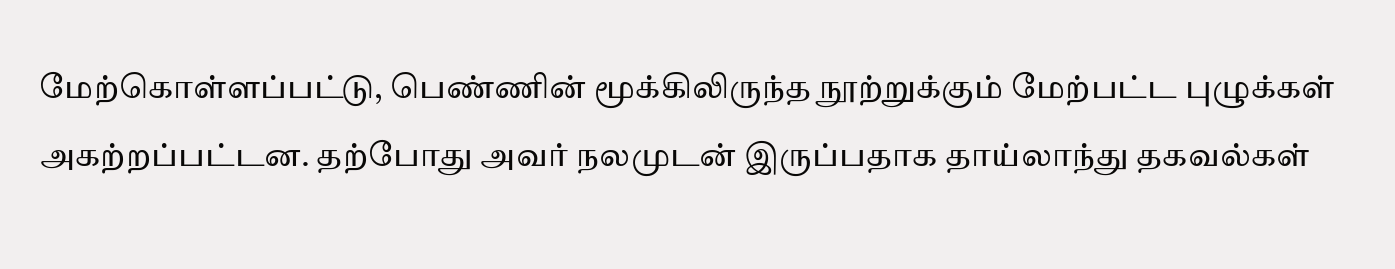மேற்கொள்ளப்பட்டு, பெண்ணின் மூக்கிலிருந்த நூற்றுக்கும் மேற்பட்ட புழுக்கள் அகற்றப்பட்டன. தற்போது அவர் நலமுடன் இருப்பதாக தாய்லாந்து தகவல்கள்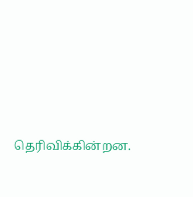தெரிவிக்கின்றன.